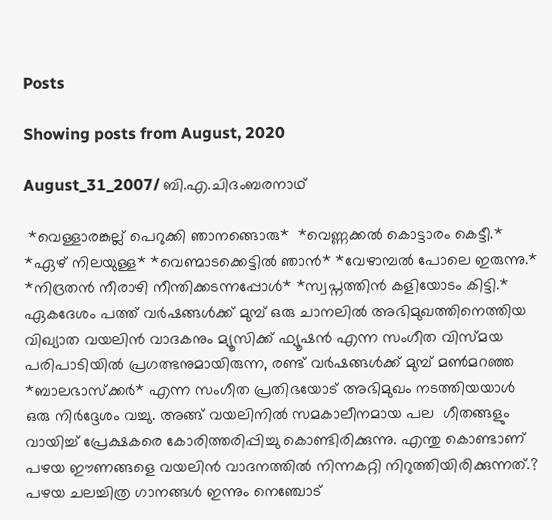Posts

Showing posts from August, 2020

August_31_2007/ ബി.എ.ചിദംബരനാഥ്

 *വെള്ളാരങ്കല്ല് പെറുക്കി ഞാനങ്ങൊരു*  *വെണ്ണക്കൽ കൊട്ടാരം കെട്ടീ.*  *ഏഴ് നിലയുള്ള* *വെണ്മാടക്കെട്ടിൽ ഞാൻ* *വേഴാമ്പൽ പോലെ ഇരുന്നു.* *നിദ്രതൻ നീരാഴി നീന്തിക്കടന്നപ്പോൾ* *സ്വപ്നത്തിൻ കളിയോടം കിട്ടി.* ഏകദേശം പത്ത് വർഷങ്ങൾക്ക് മുമ്പ് ഒരു ചാനലിൽ അഭിമുഖത്തിനെത്തിയ വിഖ്യാത വയലിൻ വാദകനും മ്യൂസിക്ക് ഫ്യൂഷൻ എന്ന സംഗീത വിസ്മയ പരിപാടിയിൽ പ്രഗത്ഭനുമായിരുന്ന, രണ്ട് വർഷങ്ങൾക്ക് മുമ്പ് മൺമറഞ്ഞ *ബാലഭാസ്ക്കർ* എന്ന സംഗീത പ്രതിഭയോട് അഭിമുഖം നടത്തിയയാൾ  ഒരു നിർദ്ദേശം വച്ചു. അങ്ങ് വയലിനിൽ സമകാലീനമായ പല  ഗീതങ്ങളും വായിച്ച് പ്രേക്ഷകരെ കോരിത്തരിപ്പിച്ചു കൊണ്ടിരിക്കുന്നു. എന്തു കൊണ്ടാണ് പഴയ ഈണങ്ങളെ വയലിൻ വാദനത്തിൽ നിന്നകറ്റി നിറുത്തിയിരിക്കുന്നത്.? പഴയ ചലച്ചിത്ര ഗാനങ്ങൾ ഇന്നും നെഞ്ചോട്‌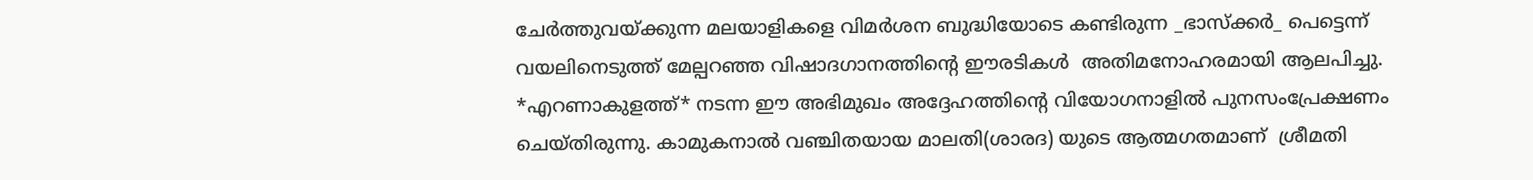ചേർത്തുവയ്ക്കുന്ന മലയാളികളെ വിമർശന ബുദ്ധിയോടെ കണ്ടിരുന്ന _ഭാസ്ക്കർ_ പെട്ടെന്ന് വയലിനെടുത്ത് മേല്പറഞ്ഞ വിഷാദഗാനത്തിന്റെ ഈരടികൾ  അതിമനോഹരമായി ആലപിച്ചു. *എറണാകുളത്ത്* നടന്ന ഈ അഭിമുഖം അദ്ദേഹത്തിന്റെ വിയോഗനാളിൽ പുനസംപ്രേക്ഷണം ചെയ്തിരുന്നു. കാമുകനാൽ വഞ്ചിതയായ മാലതി(ശാരദ) യുടെ ആത്മഗതമാണ്  ശ്രീമതി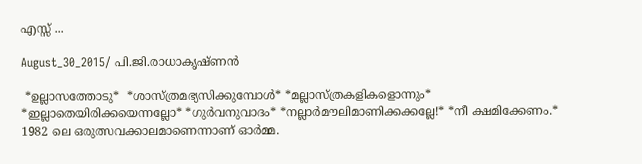എസ്സ് ...

August_30_2015/ പി.ജി.രാധാകൃഷ്ണൻ

 *ഉല്ലാസത്തോടു*  *ശാസ്ത്രമഭ്യസിക്കുമ്പോൾ* *മല്ലാസ്ത്രകളികളൊന്നും* *ഇല്ലാതെയിരിക്കയെന്നല്ലോ* *ഗുർവനുവാദം* *നല്ലാർമൗലിമാണിക്കക്കല്ലേ!* *നീ ക്ഷമിക്കേണം.* 1982 ലെ ഒരുത്സവക്കാലമാണെന്നാണ് ഓർമ്മ.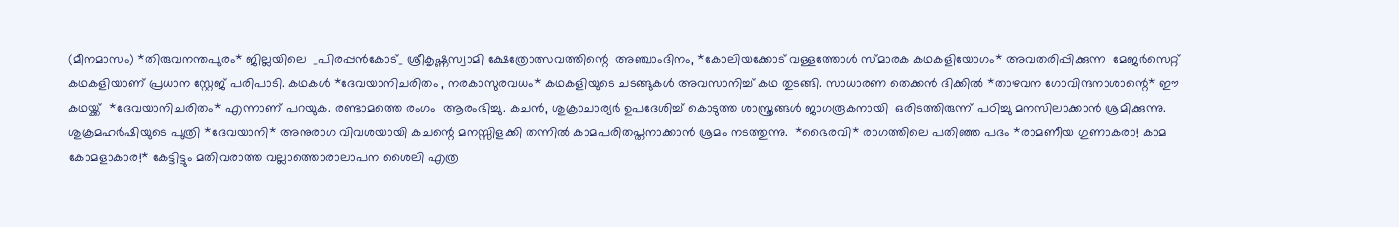(മീനമാസം) *തിരുവനന്തപുരം* ജില്ലയിലെ  _പിരപ്പൻകോട്_ ശ്രീകൃഷ്ണസ്വാമി ക്ഷേത്രോത്സവത്തിന്റെ  അഞ്ചാംദിനം, *കോലിയക്കോട് വള്ളത്തോൾ സ്മാരക കഥകളിയോഗം* അവതരിപ്പിക്കുന്ന  മേജർസെറ്റ് കഥകളിയാണ് പ്രധാന സ്റ്റേജ് പരിപാടി. കഥകൾ *ദേവയാനിചരിതം , നരകാസുരവധം* കഥകളിയുടെ ചടങ്ങുകൾ അവസാനിച്ച് കഥ തുടങ്ങി. സാധാരണ തെക്കൻ ദിക്കിൽ *താഴവന ഗോവിന്ദനാശാന്റെ* ഈ കഥയ്ക്ക്  *ദേവയാനിചരിതം* എന്നാണ് പറയുക. രണ്ടാമത്തെ രംഗം  ആരംഭിച്ചു. കചൻ, ശുക്രാചാര്യർ ഉപദേശിച്ച് കൊടുത്ത ശാസ്ത്രങ്ങൾ ജാഗരൂകനായി  ഒരിടത്തിരുന്ന് പഠിച്ചു മനസിലാക്കാൻ ശ്രമിക്കുന്നു. ശുക്രമഹർഷിയുടെ പുത്രി *ദേവയാനി* അനുരാഗ വിവശയായി കചന്റെ മനസ്സിളക്കി തന്നിൽ കാമപരിതപ്തനാക്കാൻ ശ്രമം നടത്തുന്നു.  *ഭൈരവി* രാഗത്തിലെ പതിഞ്ഞ പദം *രാമണീയ ഗുണാകരാ! കാമ കോമളാകാര!* കേട്ടിട്ടും മതിവരാത്ത വല്ലാത്തൊരാലാപന ശൈലി എത്ര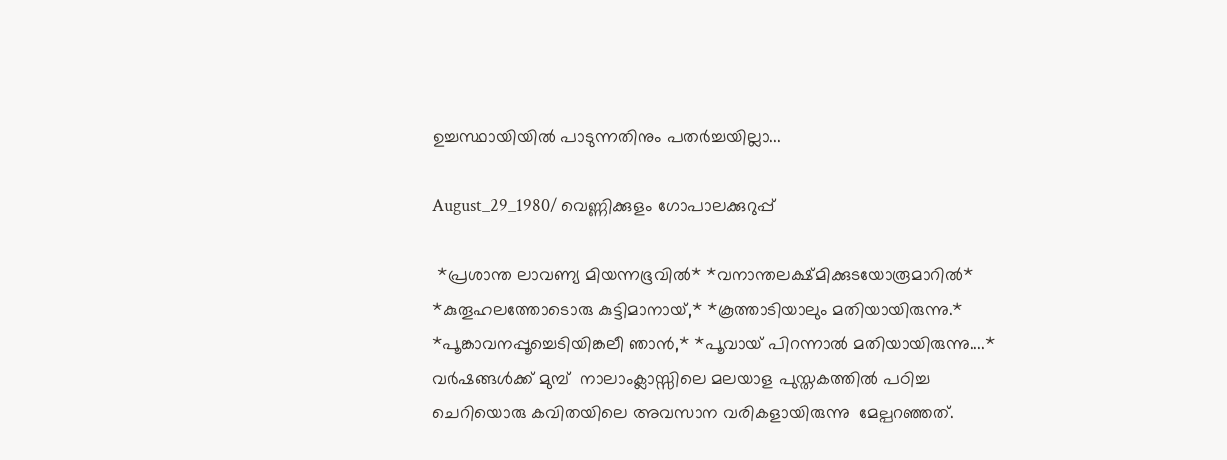ഉച്ചസ്ഥായിയിൽ പാടുന്നതിനും പതർച്ചയില്ലാ...

August_29_1980/ വെണ്ണിക്കുളം ഗോപാലക്കുറുപ്പ്

 *പ്രശാന്ത ലാവണ്യ മിയന്നഭൂവിൽ* *വനാന്തലക്ഷ്മിക്കുടയോരൂമാറിൽ* *കുതൂഹലത്തോടൊരു കുട്ടിമാനായ്,* *കൂത്താടിയാലും മതിയായിരുന്നു.* *പൂങ്കാവനപ്പൂച്ചെടിയിങ്കലീ ഞാൻ,* *പൂവായ് പിറന്നാൽ മതിയായിരുന്നു....* വർഷങ്ങൾക്ക് മുമ്പ്  നാലാംക്ലാസ്സിലെ മലയാള പുസ്തകത്തിൽ പഠിച്ച ചെറിയൊരു കവിതയിലെ അവസാന വരികളായിരുന്നു  മേല്പറഞ്ഞത്.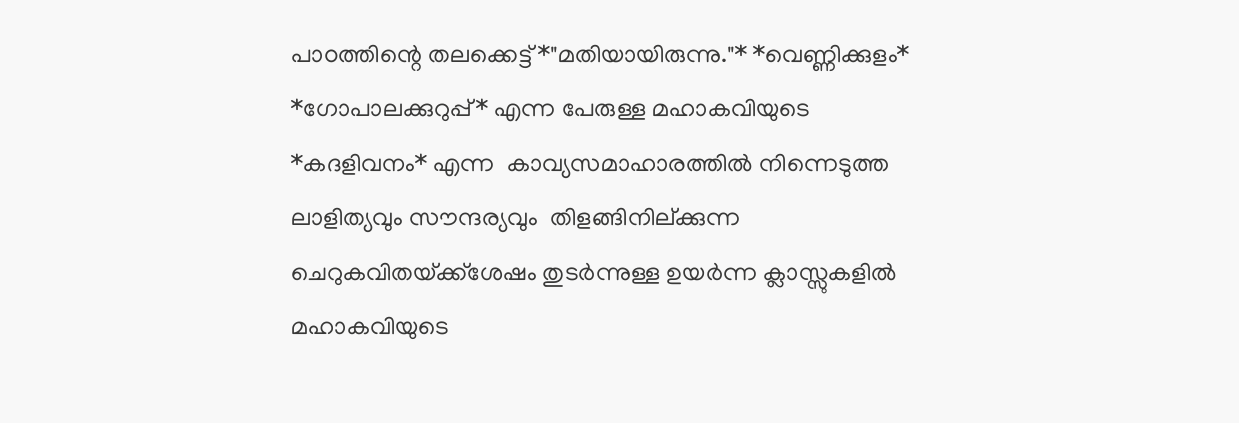പാoത്തിന്റെ തലക്കെട്ട് *"മതിയായിരുന്നു."* *വെണ്ണിക്കുളം* *ഗോപാലക്കുറുപ്പ്* എന്ന പേരുള്ള മഹാകവിയുടെ *കദളിവനം* എന്ന  കാവ്യസമാഹാരത്തിൽ നിന്നെടുത്ത ലാളിത്യവും സൗന്ദര്യവും  തിളങ്ങിനില്ക്കുന്ന   ചെറുകവിതയ്‌ക്ക്ശേഷം തുടർന്നുള്ള ഉയർന്ന ക്ലാസ്സുകളിൽ മഹാകവിയുടെ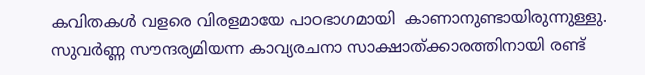കവിതകൾ വളരെ വിരളമായേ പാഠഭാഗമായി  കാണാനുണ്ടായിരുന്നുള്ളു. സുവർണ്ണ സൗന്ദര്യമിയന്ന കാവ്യരചനാ സാക്ഷാത്ക്കാരത്തിനായി രണ്ട്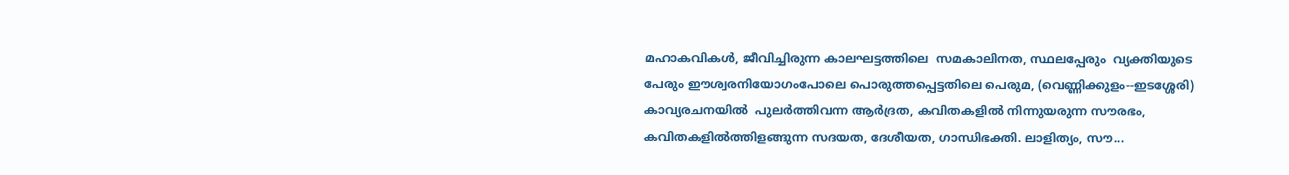മഹാകവികൾ, ജീവിച്ചിരുന്ന കാലഘട്ടത്തിലെ  സമകാലിനത, സ്ഥലപ്പേരും  വ്യക്തിയുടെ പേരും ഈശ്വരനിയോഗംപോലെ പൊരുത്തപ്പെട്ടതിലെ പെരുമ, (വെണ്ണിക്കുളം--ഇടശ്ശേരി) കാവ്യരചനയിൽ  പുലർത്തിവന്ന ആർദ്രത, കവിതകളിൽ നിന്നുയരുന്ന സൗരഭം, കവിതകളിൽത്തിളങ്ങുന്ന സദയത, ദേശീയത, ഗാന്ധിഭക്തി. ലാളിത്യം, സൗ...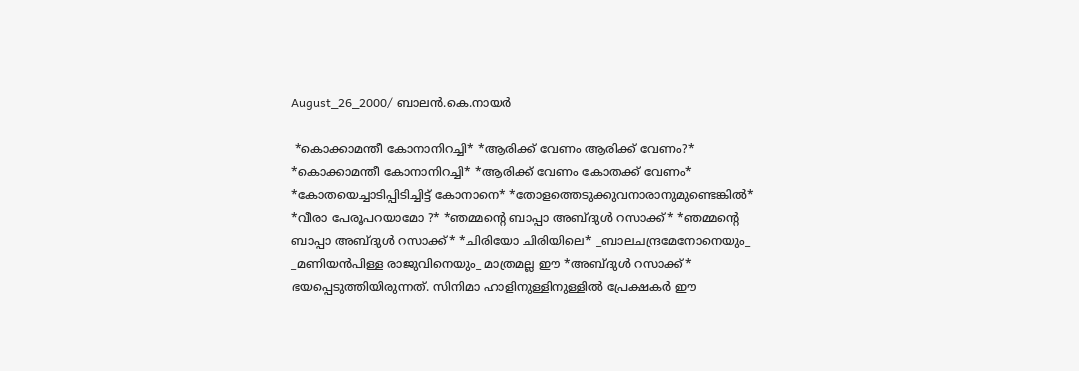August_26_2000/ ബാലൻ.കെ.നായർ

 *കൊക്കാമന്തീ കോനാനിറച്ചി* *ആരിക്ക് വേണം ആരിക്ക് വേണം?* *കൊക്കാമന്തീ കോനാനിറച്ചി* *ആരിക്ക് വേണം കോതക്ക് വേണം* *കോതയെച്ചാടിപ്പിടിച്ചിട്ട് കോനാനെ* *തോളത്തെടുക്കുവനാരാനുമുണ്ടെങ്കിൽ* *വീരാ പേരൂപറയാമോ ?* *ഞമ്മന്റെ ബാപ്പാ അബ്ദുൾ റസാക്ക്* *ഞമ്മന്റെ ബാപ്പാ അബ്ദുൾ റസാക്ക്* *ചിരിയോ ചിരിയിലെ* _ബാലചന്ദ്രമേനോനെയും_ _മണിയൻപിള്ള രാജുവിനെയും_ മാത്രമല്ല ഈ *അബ്ദുൾ റസാക്ക്* ഭയപ്പെടുത്തിയിരുന്നത്. സിനിമാ ഹാളിനുള്ളിനുള്ളിൽ പ്രേക്ഷകർ ഈ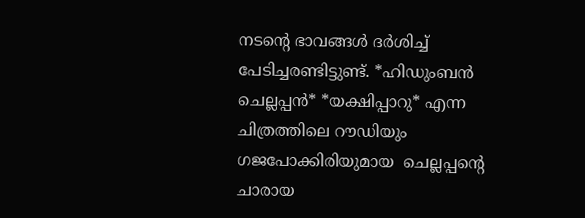നടന്റെ ഭാവങ്ങൾ ദർശിച്ച് പേടിച്ചരണ്ടിട്ടുണ്ട്. *ഹിഡുംബൻ ചെല്ലപ്പൻ* *യക്ഷിപ്പാറു* എന്ന ചിത്രത്തിലെ റൗഡിയും ഗജപോക്കിരിയുമായ  ചെല്ലപ്പന്റെ  ചാരായ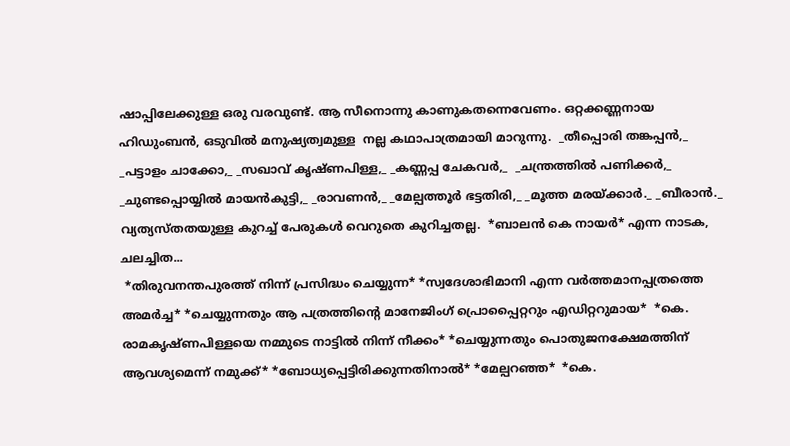ഷാപ്പിലേക്കുള്ള ഒരു വരവുണ്ട്. ആ സീനൊന്നു കാണുകതന്നെവേണം. ഒറ്റക്കണ്ണനായ ഹിഡുംബൻ, ഒടുവിൽ മനുഷ്യത്വമുള്ള  നല്ല കഥാപാത്രമായി മാറുന്നു.  _തീപ്പൊരി തങ്കപ്പൻ,_ _പട്ടാളം ചാക്കോ,_ _സഖാവ് കൃഷ്ണപിള്ള,_ _കണ്ണപ്പ ചേകവർ,_  _ചന്ത്രത്തിൽ പണിക്കർ,_ _ചുണ്ടപ്പൊയ്യിൽ മായൻകുട്ടി,_ _രാവണൻ,_ _മേല്പത്തൂർ ഭട്ടതിരി,_ _മൂത്ത മരയ്ക്കാർ._ _ബീരാൻ._ വ്യത്യസ്തതയുള്ള കുറച്ച് പേരുകൾ വെറുതെ കുറിച്ചതല്ല.  *ബാലൻ കെ നായർ* എന്ന നാടക, ചലച്ചിത...
 *തിരുവനന്തപുരത്ത് നിന്ന് പ്രസിദ്ധം ചെയ്യുന്ന* *സ്വദേശാഭിമാനി എന്ന വർത്തമാനപ്പത്രത്തെ അമർച്ച* *ചെയ്യുന്നതും ആ പത്രത്തിന്റെ മാനേജിംഗ്‌ പ്രൊപ്പൈറ്ററും എഡിറ്ററുമായ*  *കെ. രാമകൃഷ്ണപിള്ളയെ നമ്മുടെ നാട്ടിൽ നിന്ന് നീക്കം* *ചെയ്യുന്നതും പൊതുജനക്ഷേമത്തിന് ആവശ്യമെന്ന് നമുക്ക്* *ബോധ്യപ്പെട്ടിരിക്കുന്നതിനാൽ* *മേല്പറഞ്ഞ*  *കെ.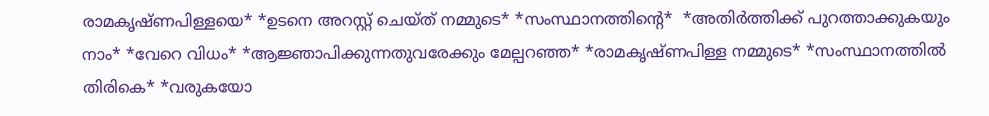രാമകൃഷ്ണപിള്ളയെ* *ഉടനെ അറസ്റ്റ് ചെയ്ത് നമ്മുടെ* *സംസ്ഥാനത്തിന്റെ*  *അതിർത്തിക്ക് പുറത്താക്കുകയും നാം* *വേറെ വിധം* *ആജ്ഞാപിക്കുന്നതുവരേക്കും മേല്പറഞ്ഞ* *രാമകൃഷ്ണപിള്ള നമ്മുടെ* *സംസ്ഥാനത്തിൽ തിരികെ* *വരുകയോ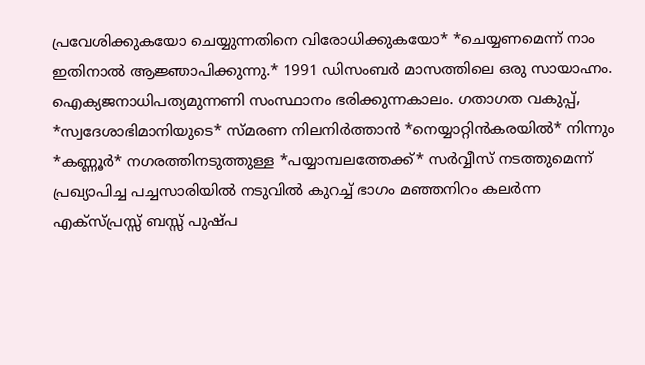പ്രവേശിക്കുകയോ ചെയ്യുന്നതിനെ വിരോധിക്കുകയോ* *ചെയ്യണമെന്ന് നാം ഇതിനാൽ ആജ്ഞാപിക്കുന്നു.* 1991 ഡിസംബർ മാസത്തിലെ ഒരു സായാഹ്നം. ഐക്യജനാധിപത്യമുന്നണി സംസ്ഥാനം ഭരിക്കുന്നകാലം. ഗതാഗത വകുപ്പ്, *സ്വദേശാഭിമാനിയുടെ* സ്മരണ നിലനിർത്താൻ *നെയ്യാറ്റിൻകരയിൽ* നിന്നും *കണ്ണൂർ* നഗരത്തിനടുത്തുള്ള *പയ്യാമ്പലത്തേക്ക്* സർവ്വീസ് നടത്തുമെന്ന് പ്രഖ്യാപിച്ച പച്ചസാരിയിൽ നടുവിൽ കുറച്ച് ഭാഗം മഞ്ഞനിറം കലർന്ന  എക്സ്പ്രസ്സ് ബസ്സ് പുഷ്പ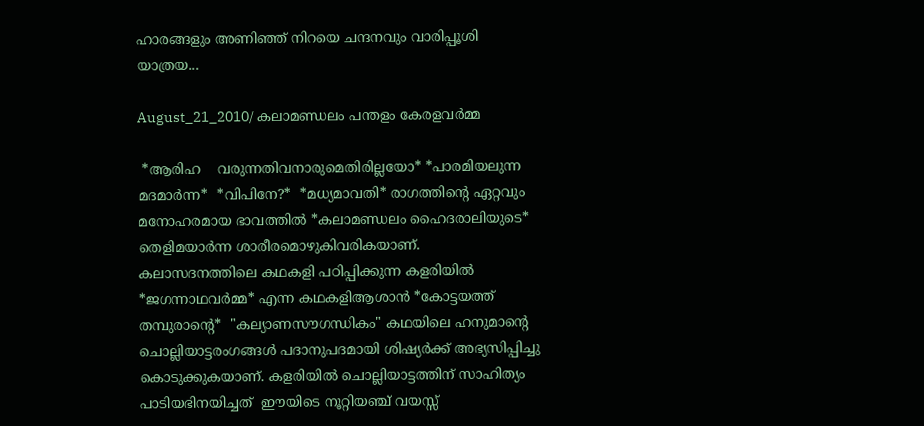ഹാരങ്ങളും അണിഞ്ഞ് നിറയെ ചന്ദനവും വാരിപ്പൂശി യാത്രയ...

August_21_2010/ കലാമണ്ഡലം പന്തളം കേരളവർമ്മ

 *ആരിഹ    വരുന്നതിവനാരുമെതിരില്ലയോ* *പാരമിയലുന്ന മദമാർന്ന*  *വിപിനേ?*  *മധ്യമാവതി* രാഗത്തിന്റെ ഏറ്റവും മനോഹരമായ ഭാവത്തിൽ *കലാമണ്ഡലം ഹൈദരാലിയുടെ*  തെളിമയാർന്ന ശാരീരമൊഴുകിവരികയാണ്. കലാസദനത്തിലെ കഥകളി പഠിപ്പിക്കുന്ന കളരിയിൽ  *ജഗന്നാഥവർമ്മ* എന്ന കഥകളിആശാൻ *കോട്ടയത്ത് തമ്പുരാന്റെ*  "കല്യാണസൗഗന്ധികം" കഥയിലെ ഹനുമാന്റെ ചൊല്ലിയാട്ടരംഗങ്ങൾ പദാനുപദമായി ശിഷ്യർക്ക് അഭ്യസിപ്പിച്ചു കൊടുക്കുകയാണ്. കളരിയിൽ ചൊല്ലിയാട്ടത്തിന് സാഹിത്യം പാടിയഭിനയിച്ചത്‌  ഈയിടെ നൂറ്റിയഞ്ച് വയസ്സ്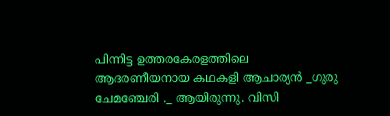പിന്നിട്ട ഉത്തരകേരളത്തിലെ ആദരണീയനായ കഥകളി ആചാര്യൻ _ഗുരു ചേമഞ്ചേരി ._ ആയിരുന്നു. വിസി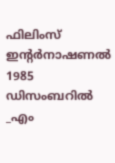ഫിലിംസ് ഇന്റർനാഷണൽ 1985 ഡിസംബറിൽ _എം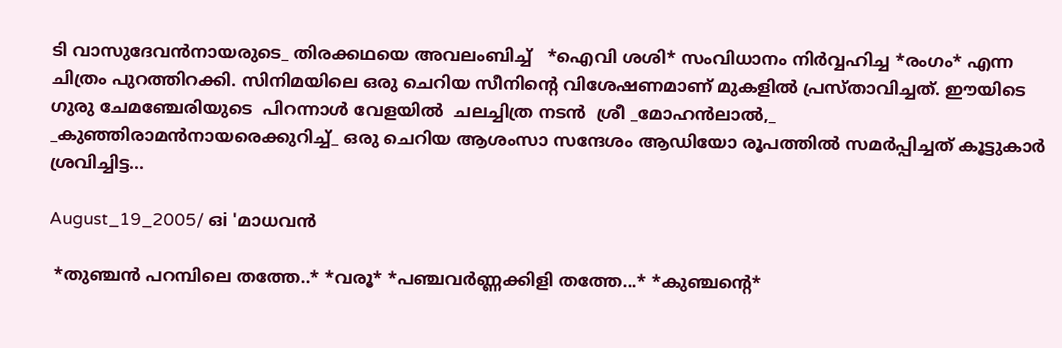ടി വാസുദേവൻനായരുടെ_ തിരക്കഥയെ അവലംബിച്ച്   *ഐവി ശശി* സംവിധാനം നിർവ്വഹിച്ച *രംഗം* എന്ന ചിത്രം പുറത്തിറക്കി. സിനിമയിലെ ഒരു ചെറിയ സീനിന്റെ വിശേഷണമാണ് മുകളിൽ പ്രസ്താവിച്ചത്. ഈയിടെ ഗുരു ചേമഞ്ചേരിയുടെ  പിറന്നാൾ വേളയിൽ  ചലച്ചിത്ര നടൻ  ശ്രീ _മോഹൻലാൽ,_ _കുഞ്ഞിരാമൻനായരെക്കുറിച്ച്_ ഒരു ചെറിയ ആശംസാ സന്ദേശം ആഡിയോ രൂപത്തിൽ സമർപ്പിച്ചത് കൂട്ടുകാർ ശ്രവിച്ചിട്ട...

August_19_2005/ ഒi 'മാധവൻ

 *തുഞ്ചൻ പറമ്പിലെ തത്തേ..* *വരൂ* *പഞ്ചവർണ്ണക്കിളി തത്തേ...* *കുഞ്ചന്റെ*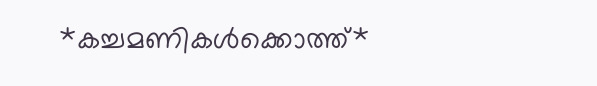*കച്ചമണികൾക്കൊത്ത്*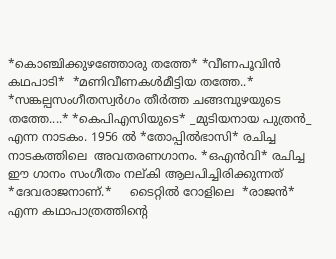*കൊഞ്ചിക്കുഴഞ്ഞോരു തത്തേ* *വീണപൂവിൻ കഥപാടി*  *മണിവീണകൾമീട്ടിയ തത്തേ..* *സങ്കല്പസംഗീതസ്വർഗം തീർത്ത ചങ്ങമ്പുഴയുടെ തത്തേ....* *കെപിഎസിയുടെ* _മുടിയനായ പുത്രൻ_ എന്ന നാടകം. 1956 ൽ *തോപ്പിൽഭാസി* രചിച്ച നാടകത്തിലെ  അവതരണഗാനം. *ഒഎൻവി* രചിച്ച ഈ ഗാനം സംഗീതം നല്കി ആലപിച്ചിരിക്കുന്നത് *ദേവരാജനാണ്.*     ടൈറ്റിൽ റോളിലെ  *രാജൻ* എന്ന കഥാപാത്രത്തിന്റെ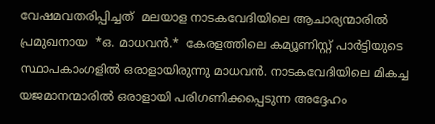വേഷമവതരിപ്പിച്ചത്‌  മലയാള നാടകവേദിയിലെ ആചാര്യന്മാരിൽ പ്രമുഖനായ  *ഒ. മാധവൻ.*  കേരളത്തിലെ കമ്യൂണിസ്റ്റ് പാർട്ടിയുടെ സ്ഥാപകാംഗളിൽ ഒരാളായിരുന്നു മാധവൻ. നാടകവേദിയിലെ മികച്ച യജമാനന്മാരിൽ ഒരാളായി പരിഗണിക്കപ്പെടുന്ന അദ്ദേഹം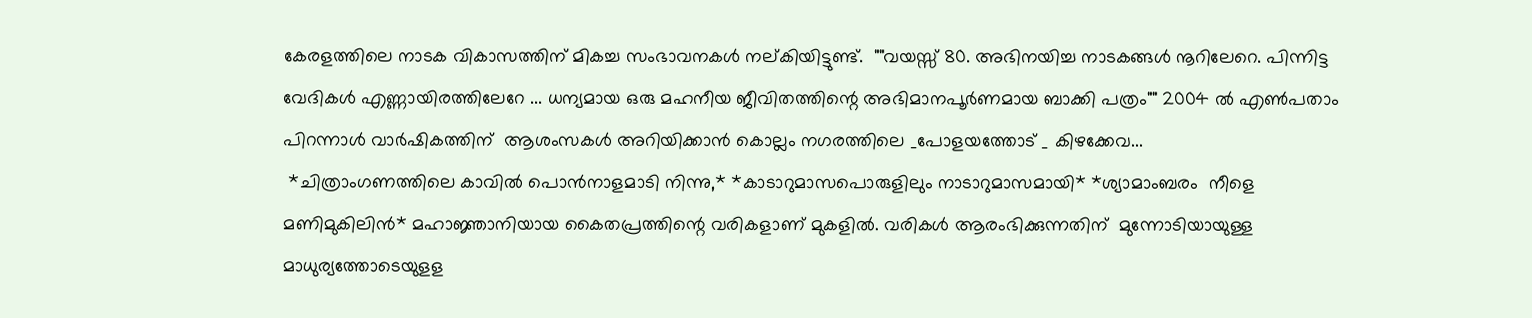കേരളത്തിലെ നാടക വികാസത്തിന് മികച്ച സംഭാവനകൾ നല്കിയിട്ടുണ്ട്.  ""വയസ്സ് 80. അഭിനയിച്ച നാടകങ്ങൾ നൂറിലേറെ. പിന്നിട്ട വേദികൾ എണ്ണായിരത്തിലേറേ ... ധന്യമായ ഒരു മഹനീയ ജീവിതത്തിന്റെ അഭിമാനപൂർണമായ ബാക്കി പത്രം"" 2004 ൽ എൺപതാം പിറന്നാൾ വാർഷികത്തിന്  ആശംസകൾ അറിയിക്കാൻ കൊല്ലം നഗരത്തിലെ _പോളയത്തോട് _ കിഴക്കേവ...
 *ചിത്രാംഗണത്തിലെ കാവിൽ പൊൻനാളമാടി നിന്നു,* *കാടാറുമാസപൊരുളിലും നാടാറുമാസമായി* *ശ്യാമാംബരം  നീളെ മണിമുകിലിൻ* മഹാജ്ഞാനിയായ കൈതപ്രത്തിന്റെ വരികളാണ് മുകളിൽ. വരികൾ ആരംഭിക്കുന്നതിന്  മുന്നോടിയായുള്ള മാധുര്യത്തോടെയുളള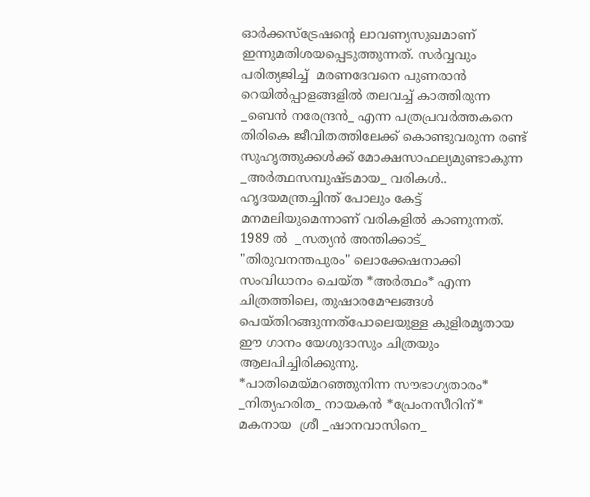ഓർക്കസ്ട്രേഷന്റെ ലാവണ്യസുഖമാണ് ഇന്നുമതിശയപ്പെടുത്തുന്നത്. സർവ്വവും പരിത്യജിച്ച്  മരണദേവനെ പുണരാൻ റെയിൽപ്പാളങ്ങളിൽ തലവച്ച് കാത്തിരുന്ന _ബെൻ നരേന്ദ്രൻ_ എന്ന പത്രപ്രവർത്തകനെ തിരികെ ജീവിതത്തിലേക്ക് കൊണ്ടുവരുന്ന രണ്ട് സുഹൃത്തുക്കൾക്ക് മോക്ഷസാഫല്യമുണ്ടാകുന്ന _അർത്ഥസമ്പുഷ്ടമായ_ വരികൾ.. ഹൃദയമന്ത്രച്ചിന്ത് പോലും കേട്ട് മനമലിയുമെന്നാണ് വരികളിൽ കാണുന്നത്. 1989 ൽ  _സത്യൻ അന്തിക്കാട്‌_  "തിരുവനന്തപുരം" ലൊക്കേഷനാക്കി സംവിധാനം ചെയ്ത *അർത്ഥം* എന്ന ചിത്രത്തിലെ, തുഷാരമേഘങ്ങൾ പെയ്തിറങ്ങുന്നത്പോലെയുള്ള കുളിരമൃതായ ഈ ഗാനം യേശുദാസും ചിത്രയും ആലപിച്ചിരിക്കുന്നു.       *പാതിമെയ്മറഞ്ഞുനിന്ന സൗഭാഗ്യതാരം* _നിത്യഹരിത_ നായകൻ *പ്രേംനസീറിന്* മകനായ  ശ്രീ _ഷാനവാസിനെ_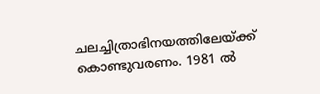ചലച്ചിത്രാഭിനയത്തിലേയ്ക്ക്  കൊണ്ടുവരണം. 1981 ൽ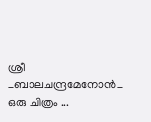ശ്രീ _ബാലചന്ദ്രമേനോൻ_  ഒരു ചിത്രം ...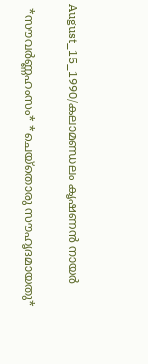August_15_1990/കലാമണ്ഡലം കൃഷണൻ നായർ

 *സൗവർണ്ണഹംസം* *ചെയ്തൊരു സൗഹൃദമായതു*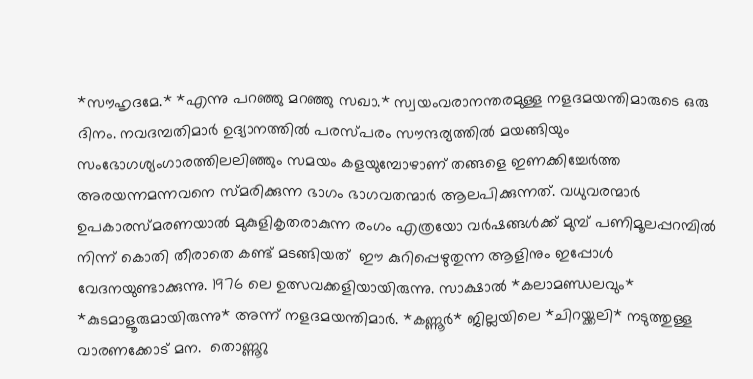*സൗഹൃദമേ.* *എന്നു പറഞ്ഞു മറഞ്ഞു സഖാ.* സ്വയംവരാനന്തരമുള്ള നളദമയന്തിമാരുടെ ഒരു ദിനം. നവദമ്പതിമാർ ഉദ്യാനത്തിൽ പരസ്പരം സൗന്ദര്യത്തിൽ മയങ്ങിയും സംഭോഗശ്യംഗാരത്തിലലിഞ്ഞും സമയം കളയുമ്പോഴാണ് തങ്ങളെ ഇണക്കിച്ചേർത്ത അരയന്നമന്നവനെ സ്മരിക്കുന്ന ഭാഗം ഭാഗവതന്മാർ ആലപിക്കുന്നത്. വധുവരന്മാർ ഉപകാരസ്മരണയാൽ മുകുളികൃതരാകുന്ന രംഗം എത്രയോ വർഷങ്ങൾക്ക് മുമ്പ് പണിമൂലപ്പറമ്പിൽ നിന്ന് കൊതി തീരാതെ കണ്ട് മടങ്ങിയത്  ഈ കുറിപ്പെഴുതുന്ന ആളിനും ഇപ്പോൾ വേദനയുണ്ടാക്കുന്നു. 1976 ലെ ഉത്സവക്കളിയായിരുന്നു. സാക്ഷാൽ *കലാമണ്ഡലവും* *കുടമാളൂരുമായിരുന്നു* അന്ന് നളദമയന്തിമാർ. *കണ്ണൂർ* ജില്ലയിലെ *ചിറയ്ക്കലി* നടുത്തുള്ള വാരണക്കോട് മന.  തൊണ്ണൂറു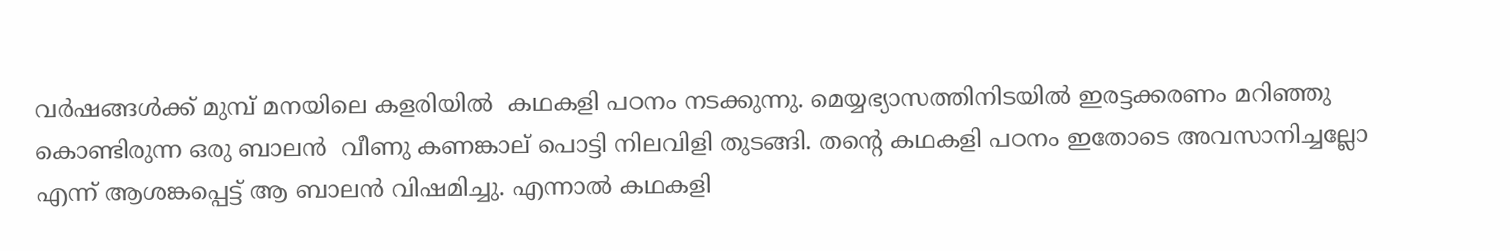വർഷങ്ങൾക്ക് മുമ്പ് മനയിലെ കളരിയിൽ  കഥകളി പഠനം നടക്കുന്നു. മെയ്യഭ്യാസത്തിനിടയിൽ ഇരട്ടക്കരണം മറിഞ്ഞു കൊണ്ടിരുന്ന ഒരു ബാലൻ  വീണു കണങ്കാല് പൊട്ടി നിലവിളി തുടങ്ങി. തന്റെ കഥകളി പഠനം ഇതോടെ അവസാനിച്ചല്ലോ എന്ന് ആശങ്കപ്പെട്ട് ആ ബാലൻ വിഷമിച്ചു. എന്നാൽ കഥകളി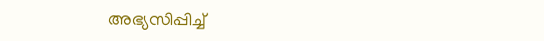അഭ്യസിപ്പിച്ച്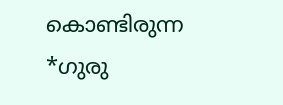കൊണ്ടിരുന്ന *ഗുരു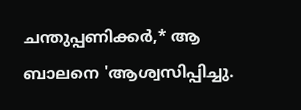ചന്തുപ്പണിക്കർ,* ആ ബാലനെ 'ആശ്വസിപ്പിച്ചു.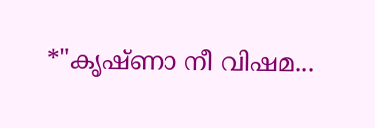*"കൃഷ്ണാ നീ വിഷമ...